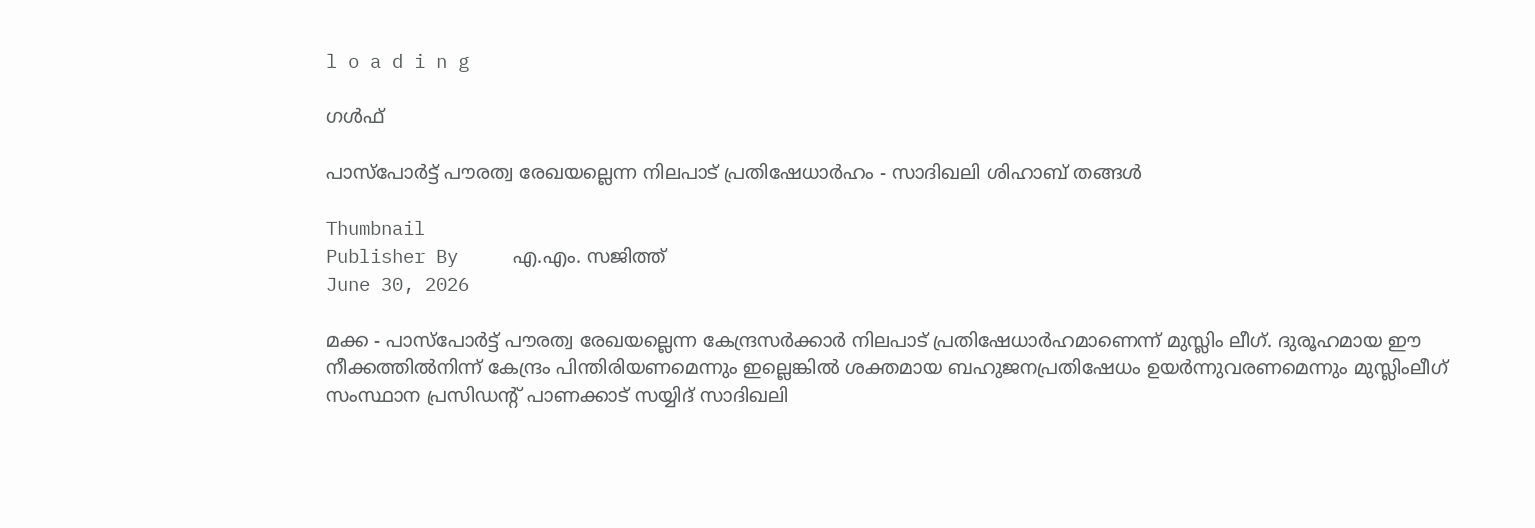l o a d i n g

ഗൾഫ്

പാസ്‌പോര്‍ട്ട് പൗരത്വ രേഖയല്ലെന്ന നിലപാട് പ്രതിഷേധാര്‍ഹം - സാദിഖലി ശിഹാബ് തങ്ങള്‍

Thumbnail
Publisher By     എ.എം. സജിത്ത്
June 30, 2026

മക്ക - പാസ്‌പോര്‍ട്ട് പൗരത്വ രേഖയല്ലെന്ന കേന്ദ്രസര്‍ക്കാര്‍ നിലപാട് പ്രതിഷേധാര്‍ഹമാണെന്ന് മുസ്ലിം ലീഗ്. ദുരൂഹമായ ഈ നീക്കത്തില്‍നിന്ന് കേന്ദ്രം പിന്തിരിയണമെന്നും ഇല്ലെങ്കില്‍ ശക്തമായ ബഹുജനപ്രതിഷേധം ഉയര്‍ന്നുവരണമെന്നും മുസ്ലിംലീഗ് സംസ്ഥാന പ്രസിഡന്റ് പാണക്കാട് സയ്യിദ് സാദിഖലി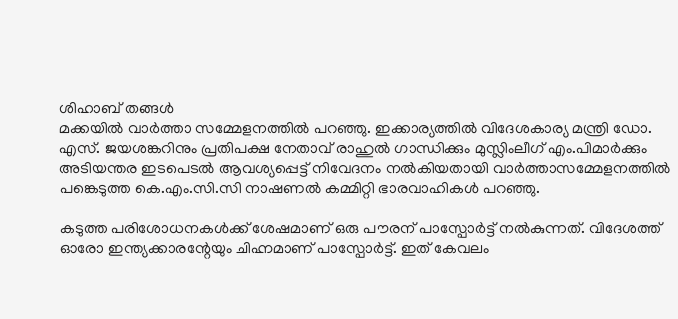ശിഹാബ് തങ്ങള്‍
മക്കയില്‍ വാര്‍ത്താ സമ്മേളനത്തില്‍ പറഞ്ഞു. ഇക്കാര്യത്തില്‍ വിദേശകാര്യ മന്ത്രി ഡോ. എസ്. ജയശങ്കറിനും പ്രതിപക്ഷ നേതാവ് രാഹുല്‍ ഗാന്ധിക്കും മുസ്ലിംലീഗ് എം.പിമാര്‍ക്കും അടിയന്തര ഇടപെടല്‍ ആവശ്യപ്പെട്ട് നിവേദനം നല്‍കിയതായി വാര്‍ത്താസമ്മേളനത്തില്‍ പങ്കെടുത്ത കെ.എം.സി.സി നാഷണല്‍ കമ്മിറ്റി ഭാരവാഹികള്‍ പറഞ്ഞു.

കടുത്ത പരിശോധനകള്‍ക്ക് ശേഷമാണ് ഒരു പൗരന് പാസ്പോര്‍ട്ട് നല്‍കുന്നത്. വിദേശത്ത് ഓരോ ഇന്ത്യക്കാരന്റേയും ചിഹ്നമാണ് പാസ്പോര്‍ട്ട്. ഇത് കേവലം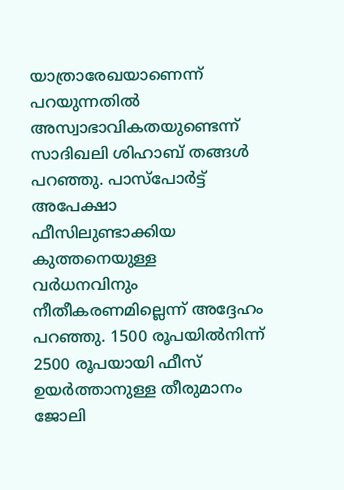യാത്രാരേഖയാണെന്ന് പറയുന്നതില്‍ അസ്വാഭാവികതയുണ്ടെന്ന് സാദിഖലി ശിഹാബ് തങ്ങള്‍ പറഞ്ഞു. പാസ്‌പോര്‍ട്ട് അപേക്ഷാ ഫീസിലുണ്ടാക്കിയ കുത്തനെയുള്ള വര്‍ധനവിനും നീതീകരണമില്ലെന്ന് അദ്ദേഹം പറഞ്ഞു. 1500 രൂപയില്‍നിന്ന് 2500 രൂപയായി ഫീസ് ഉയര്‍ത്താനുള്ള തീരുമാനം ജോലി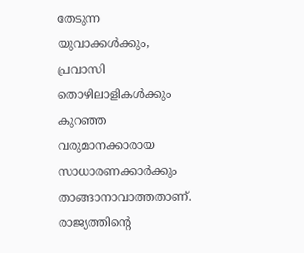തേടുന്ന യുവാക്കള്‍ക്കും, പ്രവാസി തൊഴിലാളികള്‍ക്കും കുറഞ്ഞ വരുമാനക്കാരായ സാധാരണക്കാര്‍ക്കും താങ്ങാനാവാത്തതാണ്. രാജ്യത്തിന്റെ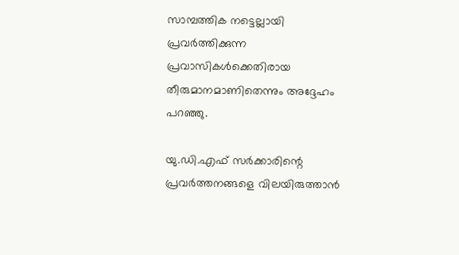സാമ്പത്തിക നട്ടെല്ലായി പ്രവര്‍ത്തിക്കുന്ന പ്രവാസികള്‍ക്കെതിരായ തീരുമാനമാണിതെന്നും അദ്ദേഹം പറഞ്ഞു.

യു.ഡി.എഫ് സര്‍ക്കാരിന്റെ പ്രവര്‍ത്തനങ്ങളെ വിലയിരുത്താന്‍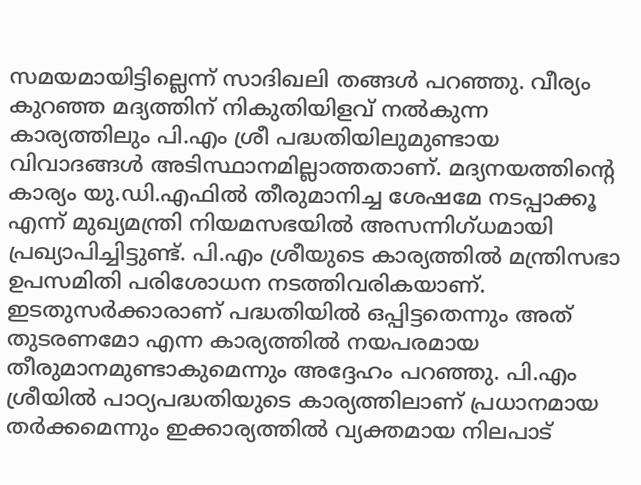സമയമായിട്ടില്ലെന്ന് സാദിഖലി തങ്ങള്‍ പറഞ്ഞു. വീര്യം കുറഞ്ഞ മദ്യത്തിന് നികുതിയിളവ് നല്‍കുന്ന കാര്യത്തിലും പി.എം ശ്രീ പദ്ധതിയിലുമുണ്ടായ വിവാദങ്ങള്‍ അടിസ്ഥാനമില്ലാത്തതാണ്. മദ്യനയത്തിന്റെ കാര്യം യു.ഡി.എഫില്‍ തീരുമാനിച്ച ശേഷമേ നടപ്പാക്കൂ എന്ന് മുഖ്യമന്ത്രി നിയമസഭയില്‍ അസന്നിഗ്ധമായി പ്രഖ്യാപിച്ചിട്ടുണ്ട്. പി.എം ശ്രീയുടെ കാര്യത്തില്‍ മന്ത്രിസഭാ ഉപസമിതി പരിശോധന നടത്തിവരികയാണ്. ഇടതുസര്‍ക്കാരാണ് പദ്ധതിയില്‍ ഒപ്പിട്ടതെന്നും അത് തുടരണമോ എന്ന കാര്യത്തില്‍ നയപരമായ തീരുമാനമുണ്ടാകുമെന്നും അദ്ദേഹം പറഞ്ഞു. പി.എം ശ്രീയില്‍ പാഠ്യപദ്ധതിയുടെ കാര്യത്തിലാണ് പ്രധാനമായ തര്‍ക്കമെന്നും ഇക്കാര്യത്തില്‍ വ്യക്തമായ നിലപാട്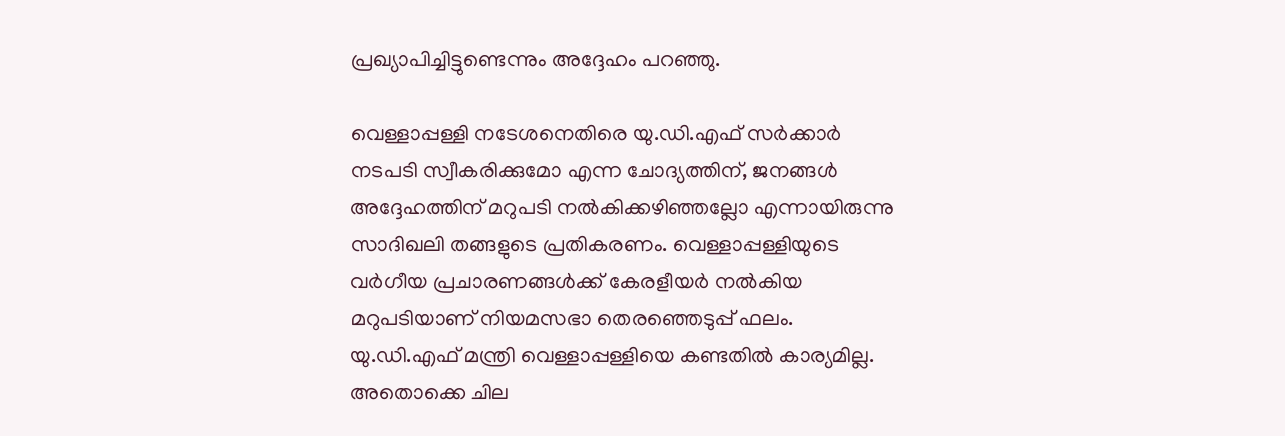പ്രഖ്യാപിച്ചിട്ടുണ്ടെന്നും അദ്ദേഹം പറഞ്ഞു.

വെള്ളാപ്പള്ളി നടേശനെതിരെ യു.ഡി.എഫ് സര്‍ക്കാര്‍ നടപടി സ്വീകരിക്കുമോ എന്ന ചോദ്യത്തിന്, ജനങ്ങള്‍ അദ്ദേഹത്തിന് മറുപടി നല്‍കിക്കഴിഞ്ഞല്ലോ എന്നായിരുന്നു സാദിഖലി തങ്ങളുടെ പ്രതികരണം. വെള്ളാപ്പള്ളിയുടെ വര്‍ഗീയ പ്രചാരണങ്ങള്‍ക്ക് കേരളീയര്‍ നല്‍കിയ മറുപടിയാണ് നിയമസഭാ തെരഞ്ഞെടുപ്പ് ഫലം. യു.ഡി.എഫ് മന്ത്രി വെള്ളാപ്പള്ളിയെ കണ്ടതില്‍ കാര്യമില്ല. അതൊക്കെ ചില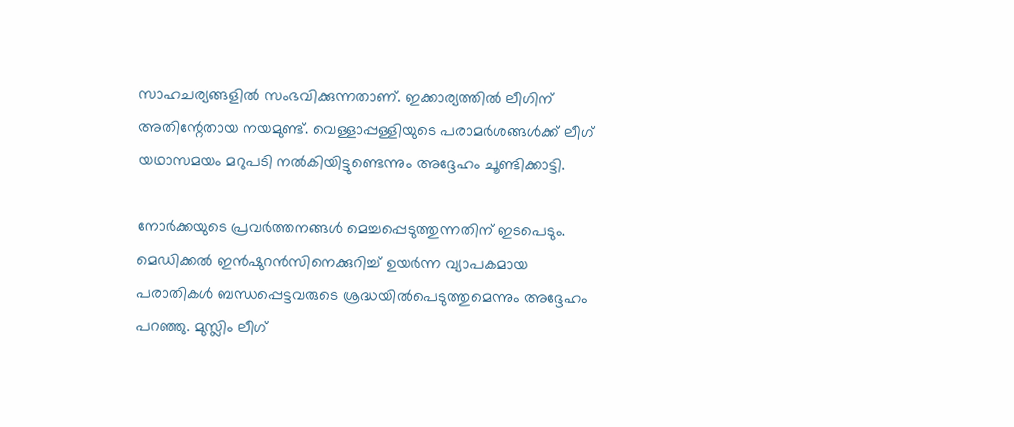സാഹചര്യങ്ങളില്‍ സംഭവിക്കുന്നതാണ്. ഇക്കാര്യത്തില്‍ ലീഗിന് അതിന്റേതായ നയമുണ്ട്. വെള്ളാപ്പള്ളിയുടെ പരാമര്‍ശങ്ങള്‍ക്ക് ലീഗ് യഥാസമയം മറുപടി നല്‍കിയിട്ടുണ്ടെന്നും അദ്ദേഹം ചൂണ്ടിക്കാട്ടി.

നോര്‍ക്കയുടെ പ്രവര്‍ത്തനങ്ങള്‍ മെച്ചപ്പെടുത്തുന്നതിന് ഇടപെടും. മെഡിക്കല്‍ ഇന്‍ഷുറന്‍സിനെക്കുറിച്ച് ഉയര്‍ന്ന വ്യാപകമായ പരാതികള്‍ ബന്ധപ്പെട്ടവരുടെ ശ്രദ്ധയില്‍പെടുത്തുമെന്നും അദ്ദേഹം പറഞ്ഞു. മുസ്ലിം ലീഗ്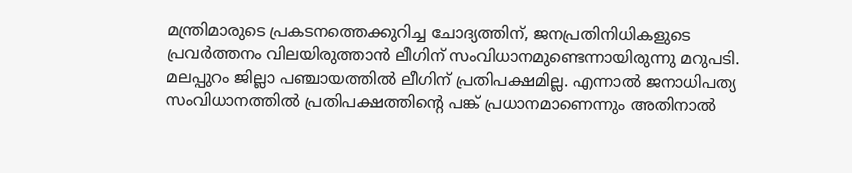മന്ത്രിമാരുടെ പ്രകടനത്തെക്കുറിച്ച ചോദ്യത്തിന്, ജനപ്രതിനിധികളുടെ പ്രവര്‍ത്തനം വിലയിരുത്താന്‍ ലീഗിന് സംവിധാനമുണ്ടെന്നായിരുന്നു മറുപടി. മലപ്പുറം ജില്ലാ പഞ്ചായത്തില്‍ ലീഗിന് പ്രതിപക്ഷമില്ല. എന്നാല്‍ ജനാധിപത്യ സംവിധാനത്തില്‍ പ്രതിപക്ഷത്തിന്റെ പങ്ക് പ്രധാനമാണെന്നും അതിനാല്‍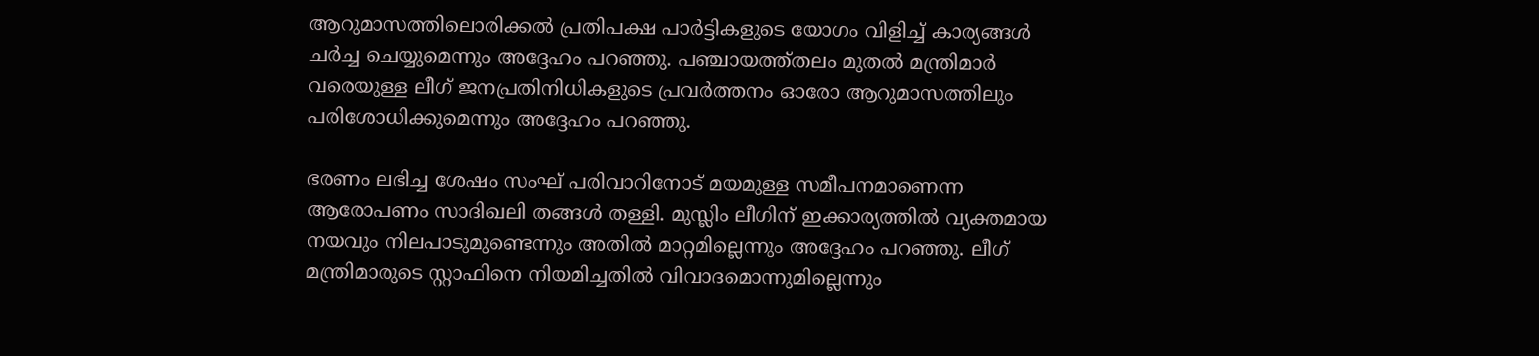ആറുമാസത്തിലൊരിക്കല്‍ പ്രതിപക്ഷ പാര്‍ട്ടികളുടെ യോഗം വിളിച്ച് കാര്യങ്ങള്‍ ചര്‍ച്ച ചെയ്യുമെന്നും അദ്ദേഹം പറഞ്ഞു. പഞ്ചായത്ത്തലം മുതല്‍ മന്ത്രിമാര്‍ വരെയുള്ള ലീഗ് ജനപ്രതിനിധികളുടെ പ്രവര്‍ത്തനം ഓരോ ആറുമാസത്തിലും പരിശോധിക്കുമെന്നും അദ്ദേഹം പറഞ്ഞു.

ഭരണം ലഭിച്ച ശേഷം സംഘ് പരിവാറിനോട് മയമുള്ള സമീപനമാണെന്ന ആരോപണം സാദിഖലി തങ്ങള്‍ തള്ളി. മുസ്ലിം ലീഗിന് ഇക്കാര്യത്തില്‍ വ്യക്തമായ നയവും നിലപാടുമുണ്ടെന്നും അതില്‍ മാറ്റമില്ലെന്നും അദ്ദേഹം പറഞ്ഞു. ലീഗ് മന്ത്രിമാരുടെ സ്റ്റാഫിനെ നിയമിച്ചതില്‍ വിവാദമൊന്നുമില്ലെന്നും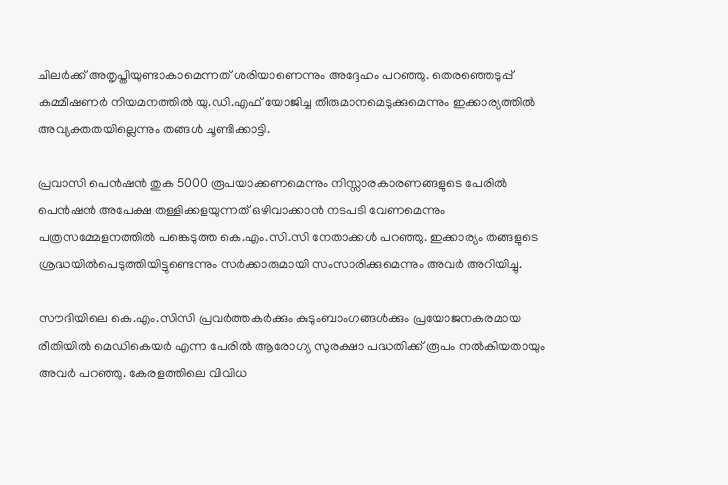ചിലര്‍ക്ക് അതൃപ്തിയുണ്ടാകാമെന്നത് ശരിയാണെന്നും അദ്ദേഹം പറഞ്ഞു. തെരഞ്ഞെടുപ്പ് കമ്മീഷണര്‍ നിയമനത്തില്‍ യു.ഡി.എഫ് യോജിച്ച തീരുമാനമെടുക്കുമെന്നും ഇക്കാര്യത്തില്‍ അവ്യക്തതയില്ലെന്നും തങ്ങള്‍ ചൂണ്ടിക്കാട്ടി.

പ്രവാസി പെന്‍ഷന്‍ തുക 5000 രൂപയാക്കണമെന്നും നിസ്സാരകാരണങ്ങളുടെ പേരില്‍ പെന്‍ഷന്‍ അപേക്ഷ തള്ളിക്കളയുന്നത് ഒഴിവാക്കാന്‍ നടപടി വേണമെന്നും പത്രസമ്മേളനത്തില്‍ പങ്കെടുത്ത കെ.എം.സി.സി നേതാക്കള്‍ പറഞ്ഞു. ഇക്കാര്യം തങ്ങളുടെ ശ്രദ്ധയില്‍പെടുത്തിയിട്ടുണ്ടെന്നും സര്‍ക്കാരുമായി സംസാരിക്കുമെന്നും അവര്‍ അറിയിച്ചു.

സൗദിയിലെ കെ.എം.സിസി പ്രവര്‍ത്തകര്‍ക്കും കുടുംബാംഗങ്ങള്‍ക്കും പ്രയോജനകരമായ രീതിയില്‍ മെഡികെയര്‍ എന്ന പേരില്‍ ആരോഗ്യ സുരക്ഷാ പദ്ധതിക്ക് രൂപം നല്‍കിയതായും അവര്‍ പറഞ്ഞു. കേരളത്തിലെ വിവിധ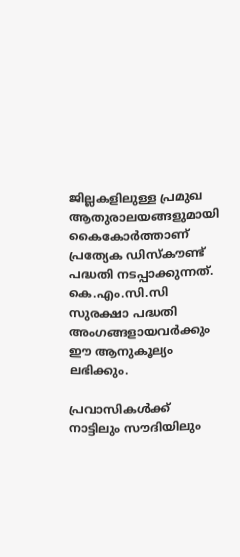ജില്ലകളിലുള്ള പ്രമുഖ ആതുരാലയങ്ങളുമായി കൈകോര്‍ത്താണ് പ്രത്യേക ഡിസ്‌കൗണ്ട് പദ്ധതി നടപ്പാക്കുന്നത്. കെ.എം.സി.സി സുരക്ഷാ പദ്ധതി അംഗങ്ങളായവര്‍ക്കും ഈ ആനുകൂല്യം ലഭിക്കും.

പ്രവാസികള്‍ക്ക് നാട്ടിലും സൗദിയിലും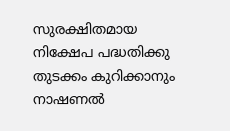സുരക്ഷിതമായ നിക്ഷേപ പദ്ധതിക്കു തുടക്കം കുറിക്കാനും നാഷണല്‍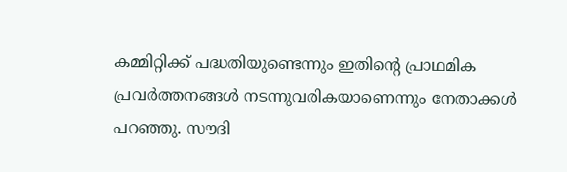കമ്മിറ്റിക്ക് പദ്ധതിയുണ്ടെന്നും ഇതിന്റെ പ്രാഥമിക പ്രവര്‍ത്തനങ്ങള്‍ നടന്നുവരികയാണെന്നും നേതാക്കള്‍ പറഞ്ഞു. സൗദി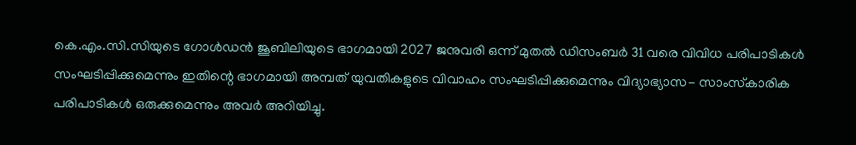കെ.എം.സി.സിയുടെ ഗോള്‍ഡന്‍ ജൂബിലിയുടെ ഭാഗമായി 2027 ജനുവരി ഒന്ന് മുതല്‍ ഡിസംബര്‍ 31 വരെ വിവിധ പരിപാടികള്‍ സംഘടിപ്പിക്കുമെന്നും ഇതിന്റെ ഭാഗമായി അമ്പത് യുവതികളുടെ വിവാഹം സംഘടിപ്പിക്കുമെന്നും വിദ്യാഭ്യാസ- സാംസ്‌കാരിക പരിപാടികള്‍ ഒരുക്കുമെന്നും അവര്‍ അറിയിച്ചു.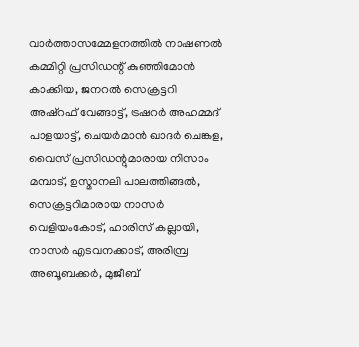വാര്‍ത്താസമ്മേളനത്തില്‍ നാഷണല്‍ കമ്മിറ്റി പ്രസിഡന്റ് കുഞ്ഞിമോന്‍ കാക്കിയ, ജനറല്‍ സെക്രട്ടറി അഷ്‌റഫ് വേങ്ങാട്ട്, ട്രഷറര്‍ അഹമ്മദ് പാളയാട്ട്, ചെയര്‍മാന്‍ ഖാദര്‍ ചെങ്കള, വൈസ് പ്രസിഡന്റുമാരായ നിസാം മമ്പാട്, ഉസ്മാനലി പാലത്തിങ്ങല്‍, സെക്രട്ടറിമാരായ നാസര്‍ വെളിയംകോട്, ഹാരിസ് കല്ലായി, നാസര്‍ എടവനക്കാട്, അരിമ്പ്ര അബൂബക്കര്‍, മുജീബ്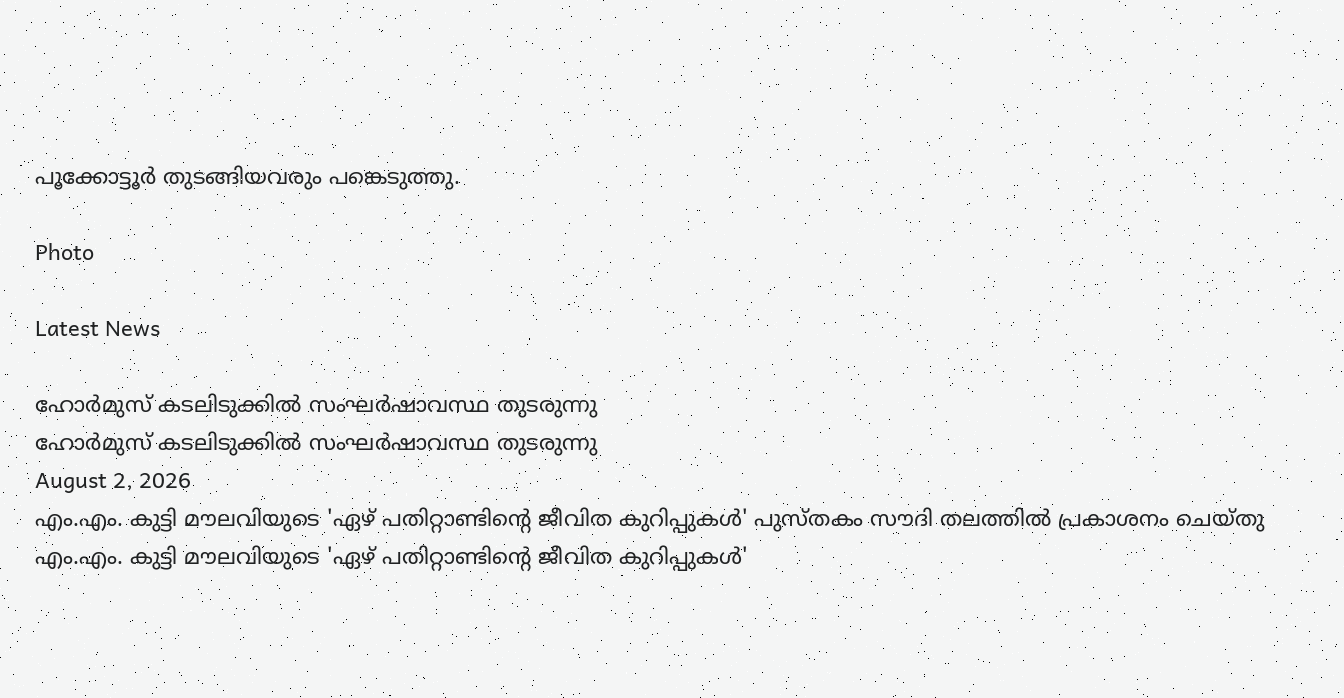പൂക്കോട്ടൂര്‍ തുടങ്ങിയവരും പങ്കെടുത്തു.

Photo

Latest News

ഹോര്‍മുസ് കടലിടുക്കില്‍ സംഘര്‍ഷാവസ്ഥ തുടരുന്നു
ഹോര്‍മുസ് കടലിടുക്കില്‍ സംഘര്‍ഷാവസ്ഥ തുടരുന്നു
August 2, 2026
എം.എം. കുട്ടി മൗലവിയുടെ 'ഏഴ് പതിറ്റാണ്ടിന്റെ ജീവിത കുറിപ്പുകള്‍' പുസ്തകം സൗദി തലത്തില്‍ പ്രകാശനം ചെയ്തു
എം.എം. കുട്ടി മൗലവിയുടെ 'ഏഴ് പതിറ്റാണ്ടിന്റെ ജീവിത കുറിപ്പുകള്‍'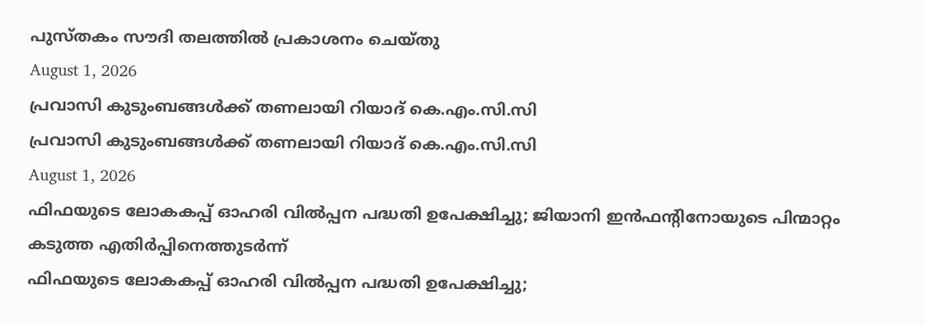പുസ്തകം സൗദി തലത്തില്‍ പ്രകാശനം ചെയ്തു
August 1, 2026
പ്രവാസി കുടുംബങ്ങള്‍ക്ക് തണലായി റിയാദ് കെ.എം.സി.സി
പ്രവാസി കുടുംബങ്ങള്‍ക്ക് തണലായി റിയാദ് കെ.എം.സി.സി
August 1, 2026
ഫിഫയുടെ ലോകകപ്പ് ഓഹരി വില്‍പ്പന പദ്ധതി ഉപേക്ഷിച്ചു; ജിയാനി ഇന്‍ഫന്റിനോയുടെ പിന്മാറ്റം കടുത്ത എതിര്‍പ്പിനെത്തുടര്‍ന്ന്
ഫിഫയുടെ ലോകകപ്പ് ഓഹരി വില്‍പ്പന പദ്ധതി ഉപേക്ഷിച്ചു;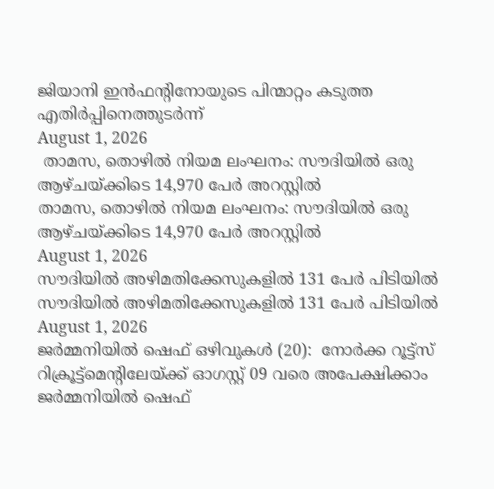ജിയാനി ഇന്‍ഫന്റിനോയുടെ പിന്മാറ്റം കടുത്ത എതിര്‍പ്പിനെത്തുടര്‍ന്ന്
August 1, 2026
 താമസ, തൊഴില്‍ നിയമ ലംഘനം: സൗദിയില്‍ ഒരു ആഴ്ചയ്ക്കിടെ 14,970 പേര്‍ അറസ്റ്റില്‍
താമസ, തൊഴില്‍ നിയമ ലംഘനം: സൗദിയില്‍ ഒരു ആഴ്ചയ്ക്കിടെ 14,970 പേര്‍ അറസ്റ്റില്‍
August 1, 2026
സൗദിയില്‍ അഴിമതിക്കേസുകളില്‍ 131 പേര്‍ പിടിയില്‍
സൗദിയില്‍ അഴിമതിക്കേസുകളില്‍ 131 പേര്‍ പിടിയില്‍
August 1, 2026
ജര്‍മ്മനിയില്‍ ഷെഫ് ഒഴിവുകള്‍ (20):  നോര്‍ക്ക റൂട്ട്സ് റിക്രൂട്ട്മെന്റിലേയ്ക്ക് ഓഗസ്റ്റ് 09 വരെ അപേക്ഷിക്കാം
ജര്‍മ്മനിയില്‍ ഷെഫ്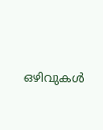ഒഴിവുകള്‍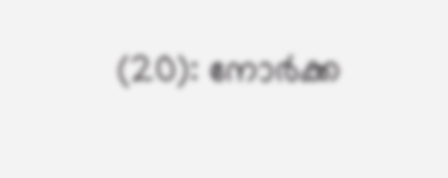(20): നോര്‍ക്ക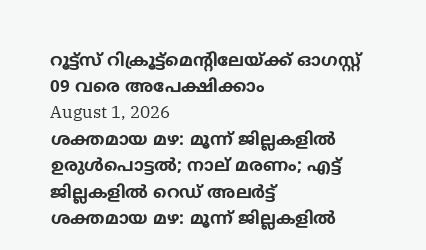റൂട്ട്സ് റിക്രൂട്ട്മെന്റിലേയ്ക്ക് ഓഗസ്റ്റ് 09 വരെ അപേക്ഷിക്കാം
August 1, 2026
ശക്തമായ മഴ: മൂന്ന് ജില്ലകളിൽ ഉരുൾപൊട്ടൽ; നാല് മരണം; എട്ട് ജില്ലകളിൽ റെഡ് അലർട്ട്
ശക്തമായ മഴ: മൂന്ന് ജില്ലകളിൽ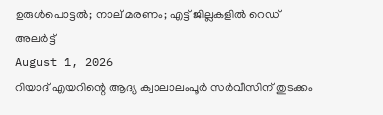ഉരുൾപൊട്ടൽ; നാല് മരണം; എട്ട് ജില്ലകളിൽ റെഡ് അലർട്ട്
August 1, 2026
റിയാദ് എയറിന്റെ ആദ്യ ക്വാലാലംപൂര്‍ സര്‍വീസിന് തുടക്കം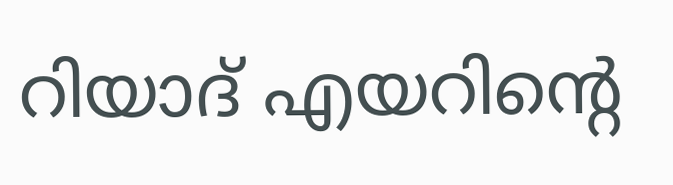റിയാദ് എയറിന്റെ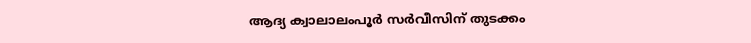ആദ്യ ക്വാലാലംപൂര്‍ സര്‍വീസിന് തുടക്കം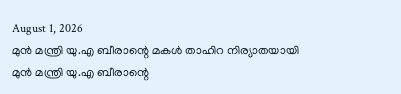August 1, 2026
മുന്‍ മന്ത്രി യു.എ ബീരാന്റെ മകള്‍ താഹിറ നിര്യാതയായി
മുന്‍ മന്ത്രി യു.എ ബീരാന്റെ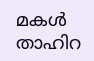മകള്‍ താഹിറ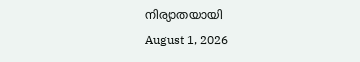നിര്യാതയായി
August 1, 2026